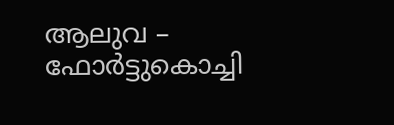ആലുവ – ഫോർട്ടുകൊച്ചി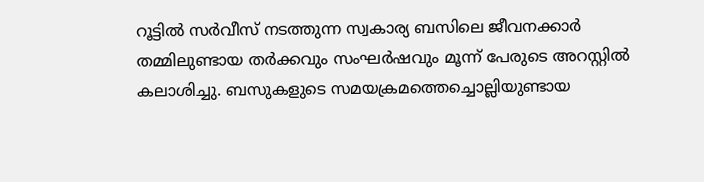റൂട്ടിൽ സർവീസ് നടത്തുന്ന സ്വകാര്യ ബസിലെ ജീവനക്കാർ തമ്മിലുണ്ടായ തർക്കവും സംഘർഷവും മൂന്ന് പേരുടെ അറസ്റ്റിൽ കലാശിച്ചു. ബസുകളുടെ സമയക്രമത്തെച്ചൊല്ലിയുണ്ടായ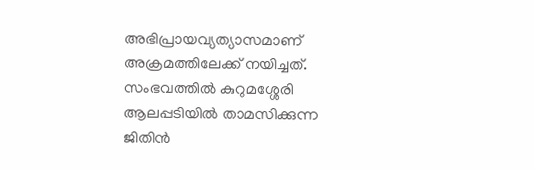അഭിപ്രായവ്യത്യാസമാണ് അക്രമത്തിലേക്ക് നയിച്ചത്.
സംഭവത്തിൽ കുറുമശ്ശേരി ആലപ്പടിയിൽ താമസിക്കുന്ന ജിതിൻ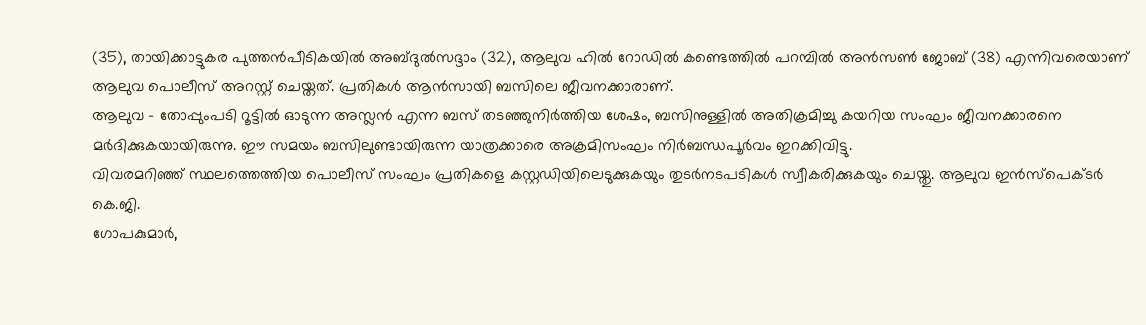(35), തായിക്കാട്ടുകര പുത്തൻപീടികയിൽ അബ്ദുൽസദ്ദാം (32), ആലുവ ഹിൽ റോഡിൽ കണ്ടെത്തിൽ പറമ്പിൽ അൻസൺ ജോബ് (38) എന്നിവരെയാണ് ആലുവ പൊലീസ് അറസ്റ്റ് ചെയ്തത്. പ്രതികൾ ആൻസായി ബസിലെ ജീവനക്കാരാണ്.
ആലുവ – തോപ്പുംപടി റൂട്ടിൽ ഓടുന്ന അസ്ലൻ എന്ന ബസ് തടഞ്ഞുനിർത്തിയ ശേഷം, ബസിനുള്ളിൽ അതിക്രമിച്ചു കയറിയ സംഘം ജീവനക്കാരനെ മർദിക്കുകയായിരുന്നു. ഈ സമയം ബസിലുണ്ടായിരുന്ന യാത്രക്കാരെ അക്രമിസംഘം നിർബന്ധപൂർവം ഇറക്കിവിട്ടു.
വിവരമറിഞ്ഞ് സ്ഥലത്തെത്തിയ പൊലീസ് സംഘം പ്രതികളെ കസ്റ്റഡിയിലെടുക്കുകയും തുടർനടപടികൾ സ്വീകരിക്കുകയും ചെയ്തു. ആലുവ ഇൻസ്പെക്ടർ കെ.ജി.
ഗോപകുമാർ,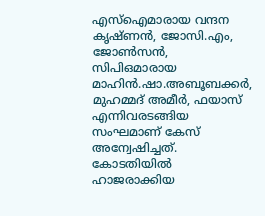എസ്ഐമാരായ വന്ദന കൃഷ്ണൻ, ജോസി.എം, ജോൺസൻ, സിപിഒമാരായ മാഹിൻ.ഷാ.അബൂബക്കർ, മുഹമ്മദ് അമീർ, ഫയാസ് എന്നിവരടങ്ങിയ സംഘമാണ് കേസ് അന്വേഷിച്ചത്. കോടതിയിൽ ഹാജരാക്കിയ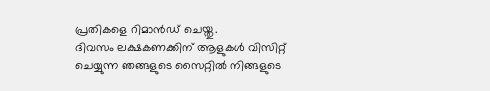പ്രതികളെ റിമാൻഡ് ചെയ്തു.
ദിവസം ലക്ഷകണക്കിന് ആളുകൾ വിസിറ്റ് ചെയ്യുന്ന ഞങ്ങളുടെ സൈറ്റിൽ നിങ്ങളുടെ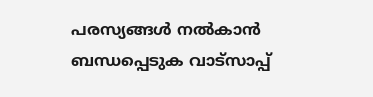പരസ്യങ്ങൾ നൽകാൻ ബന്ധപ്പെടുക വാട്സാപ്പ്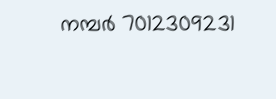നമ്പർ 7012309231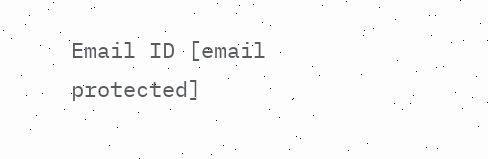Email ID [email protected]